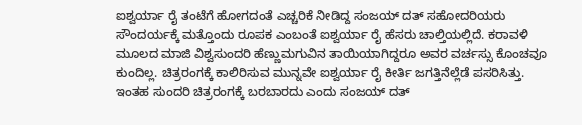ಐಶ್ವರ್ಯಾ ರೈ ತಂಟೆಗೆ ಹೋಗದಂತೆ ಎಚ್ಚರಿಕೆ ನೀಡಿದ್ದ ಸಂಜಯ್ ದತ್ ಸಹೋದರಿಯರು
ಸೌಂದರ್ಯಕ್ಕೆ ಮತ್ತೊಂದು ರೂಪಕ ಎಂಬಂತೆ ಐಶ್ವರ್ಯಾ ರೈ ಹೆಸರು ಚಾಲ್ತಿಯಲ್ಲಿದೆ. ಕರಾವಳಿ ಮೂಲದ ಮಾಜಿ ವಿಶ್ವಸುಂದರಿ ಹೆಣ್ಣುಮಗುವಿನ ತಾಯಿಯಾಗಿದ್ದರೂ ಅವರ ವರ್ಚಸ್ಸು ಕೊಂಚವೂ ಕುಂದಿಲ್ಲ. ಚಿತ್ರರಂಗಕ್ಕೆ ಕಾಲಿರಿಸುವ ಮುನ್ನವೇ ಐಶ್ವರ್ಯಾ ರೈ ಕೀರ್ತಿ ಜಗತ್ತಿನೆಲ್ಲೆಡೆ ಪಸರಿಸಿತ್ತು. ಇಂತಹ ಸುಂದರಿ ಚಿತ್ರರಂಗಕ್ಕೆ ಬರಬಾರದು ಎಂದು ಸಂಜಯ್ ದತ್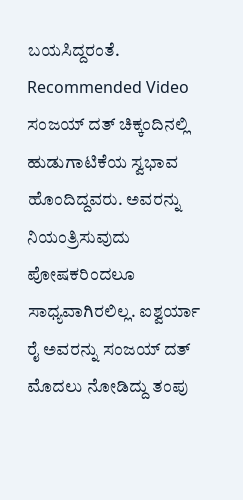ಬಯಸಿದ್ದರಂತೆ.
Recommended Video
ಸಂಜಯ್ ದತ್ ಚಿಕ್ಕಂದಿನಲ್ಲಿ ಹುಡುಗಾಟಿಕೆಯ ಸ್ವಭಾವ ಹೊಂದಿದ್ದವರು. ಅವರನ್ನು ನಿಯಂತ್ರಿಸುವುದು ಪೋಷಕರಿಂದಲೂ ಸಾಧ್ಯವಾಗಿರಲಿಲ್ಲ. ಐಶ್ವರ್ಯಾ ರೈ ಅವರನ್ನು ಸಂಜಯ್ ದತ್ ಮೊದಲು ನೋಡಿದ್ದು ತಂಪು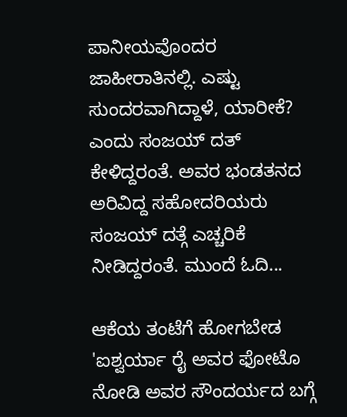ಪಾನೀಯವೊಂದರ ಜಾಹೀರಾತಿನಲ್ಲಿ. ಎಷ್ಟು ಸುಂದರವಾಗಿದ್ದಾಳೆ, ಯಾರೀಕೆ? ಎಂದು ಸಂಜಯ್ ದತ್ ಕೇಳಿದ್ದರಂತೆ. ಅವರ ಭಂಡತನದ ಅರಿವಿದ್ದ ಸಹೋದರಿಯರು ಸಂಜಯ್ ದತ್ಗೆ ಎಚ್ಚರಿಕೆ ನೀಡಿದ್ದರಂತೆ. ಮುಂದೆ ಓದಿ...

ಆಕೆಯ ತಂಟೆಗೆ ಹೋಗಬೇಡ
'ಐಶ್ವರ್ಯಾ ರೈ ಅವರ ಫೋಟೊ ನೋಡಿ ಅವರ ಸೌಂದರ್ಯದ ಬಗ್ಗೆ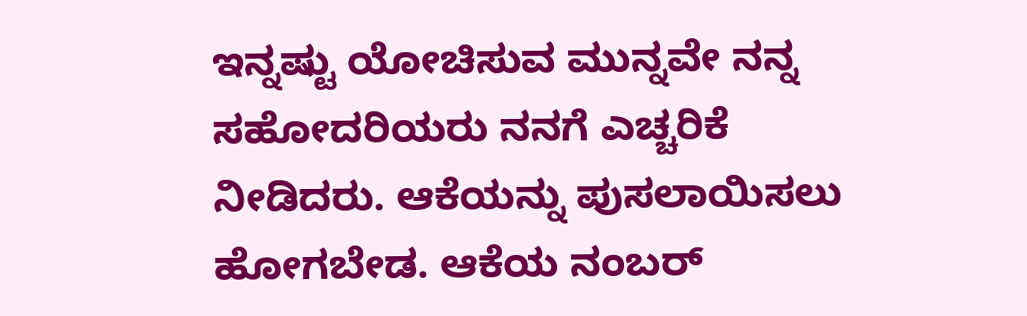ಇನ್ನಷ್ಟು ಯೋಚಿಸುವ ಮುನ್ನವೇ ನನ್ನ ಸಹೋದರಿಯರು ನನಗೆ ಎಚ್ಚರಿಕೆ ನೀಡಿದರು. ಆಕೆಯನ್ನು ಪುಸಲಾಯಿಸಲು ಹೋಗಬೇಡ. ಆಕೆಯ ನಂಬರ್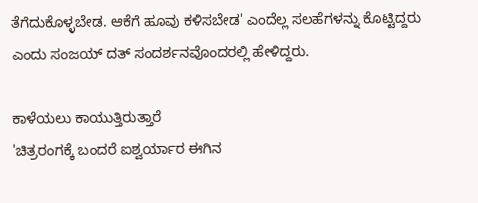ತೆಗೆದುಕೊಳ್ಳಬೇಡ. ಆಕೆಗೆ ಹೂವು ಕಳಿಸಬೇಡ' ಎಂದೆಲ್ಲ ಸಲಹೆಗಳನ್ನು ಕೊಟ್ಟಿದ್ದರು ಎಂದು ಸಂಜಯ್ ದತ್ ಸಂದರ್ಶನವೊಂದರಲ್ಲಿ ಹೇಳಿದ್ದರು.

ಕಾಳೆಯಲು ಕಾಯುತ್ತಿರುತ್ತಾರೆ
'ಚಿತ್ರರಂಗಕ್ಕೆ ಬಂದರೆ ಐಶ್ವರ್ಯಾರ ಈಗಿನ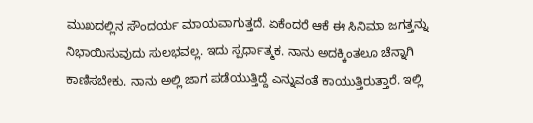ಮುಖದಲ್ಲಿನ ಸೌಂದರ್ಯ ಮಾಯವಾಗುತ್ತದೆ. ಏಕೆಂದರೆ ಆಕೆ ಈ ಸಿನಿಮಾ ಜಗತ್ತನ್ನು ನಿಭಾಯಿಸುವುದು ಸುಲಭವಲ್ಲ. ಇದು ಸ್ಪರ್ಧಾತ್ಮಕ. ನಾನು ಅದಕ್ಕಿಂತಲೂ ಚೆನ್ನಾಗಿ ಕಾಣಿಸಬೇಕು. ನಾನು ಅಲ್ಲಿ ಜಾಗ ಪಡೆಯುತ್ತಿದ್ದೆ ಎನ್ನುವಂತೆ ಕಾಯುತ್ತಿರುತ್ತಾರೆ. ಇಲ್ಲಿ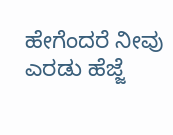ಹೇಗೆಂದರೆ ನೀವು ಎರಡು ಹೆಜ್ಜೆ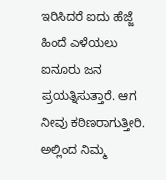ಇರಿಸಿದರೆ ಐದು ಹೆಜ್ಜೆ ಹಿಂದೆ ಎಳೆಯಲು ಐನೂರು ಜನ ಪ್ರಯತ್ನಿಸುತ್ತಾರೆ. ಆಗ ನೀವು ಕಠಿಣರಾಗುತ್ತೀರಿ. ಅಲ್ಲಿಂದ ನಿಮ್ಮ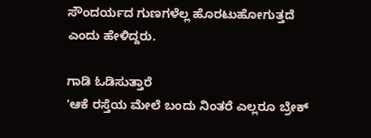ಸೌಂದರ್ಯದ ಗುಣಗಳೆಲ್ಲ ಹೊರಟುಹೋಗುತ್ತದೆ ಎಂದು ಹೇಳಿದ್ದರು.

ಗಾಡಿ ಓಡಿಸುತ್ತಾರೆ
'ಆಕೆ ರಸ್ತೆಯ ಮೇಲೆ ಬಂದು ನಿಂತರೆ ಎಲ್ಲರೂ ಬ್ರೇಕ್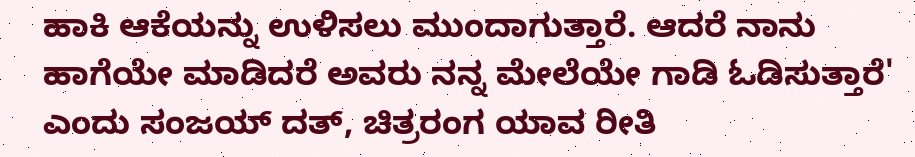ಹಾಕಿ ಆಕೆಯನ್ನು ಉಳಿಸಲು ಮುಂದಾಗುತ್ತಾರೆ. ಆದರೆ ನಾನು ಹಾಗೆಯೇ ಮಾಡಿದರೆ ಅವರು ನನ್ನ ಮೇಲೆಯೇ ಗಾಡಿ ಓಡಿಸುತ್ತಾರೆ' ಎಂದು ಸಂಜಯ್ ದತ್, ಚಿತ್ರರಂಗ ಯಾವ ರೀತಿ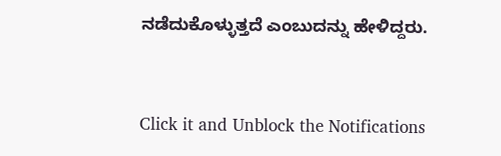ನಡೆದುಕೊಳ್ಳುತ್ತದೆ ಎಂಬುದನ್ನು ಹೇಳಿದ್ದರು.


Click it and Unblock the Notifications